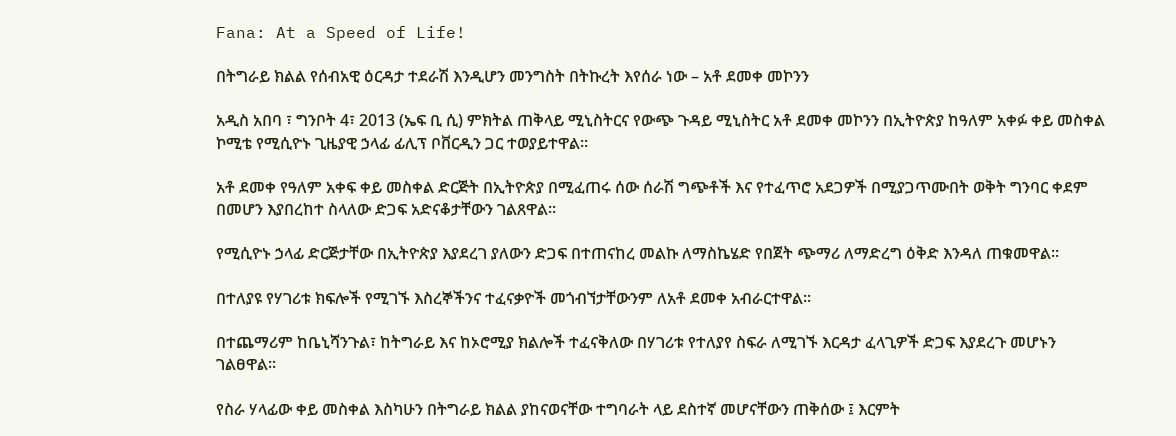Fana: At a Speed of Life!

በትግራይ ክልል የሰብአዊ ዕርዳታ ተደራሽ እንዲሆን መንግስት በትኩረት እየሰራ ነው – አቶ ደመቀ መኮንን

አዲስ አበባ ፣ ግንቦት 4፣ 2013 (ኤፍ ቢ ሲ) ምክትል ጠቅላይ ሚኒስትርና የውጭ ጉዳይ ሚኒስትር አቶ ደመቀ መኮንን በኢትዮጵያ ከዓለም አቀፉ ቀይ መስቀል ኮሚቴ የሚሲዮኑ ጊዜያዊ ኃላፊ ፊሊፕ ቦቨርዲን ጋር ተወያይተዋል፡፡

አቶ ደመቀ የዓለም አቀፍ ቀይ መስቀል ድርጅት በኢትዮጵያ በሚፈጠሩ ሰው ሰራሽ ግጭቶች እና የተፈጥሮ አደጋዎች በሚያጋጥሙበት ወቅት ግንባር ቀደም በመሆን እያበረከተ ስላለው ድጋፍ አድናቆታቸውን ገልጸዋል፡፡

የሚሲዮኑ ኃላፊ ድርጅታቸው በኢትዮጵያ እያደረገ ያለውን ድጋፍ በተጠናከረ መልኩ ለማስኬሄድ የበጀት ጭማሪ ለማድረግ ዕቅድ እንዳለ ጠቁመዋል፡፡

በተለያዩ የሃገሪቱ ክፍሎች የሚገኙ እስረኞችንና ተፈናቃዮች መጎብኘታቸውንም ለአቶ ደመቀ አብራርተዋል፡፡

በተጨማሪም ከቤኒሻንጉል፣ ከትግራይ እና ከኦሮሚያ ክልሎች ተፈናቅለው በሃገሪቱ የተለያየ ስፍራ ለሚገኙ እርዳታ ፈላጊዎች ድጋፍ እያደረጉ መሆኑን ገልፀዋል፡፡

የስራ ሃላፊው ቀይ መስቀል እስካሁን በትግራይ ክልል ያከናወናቸው ተግባራት ላይ ደስተኛ መሆናቸውን ጠቅሰው ፤ እርምት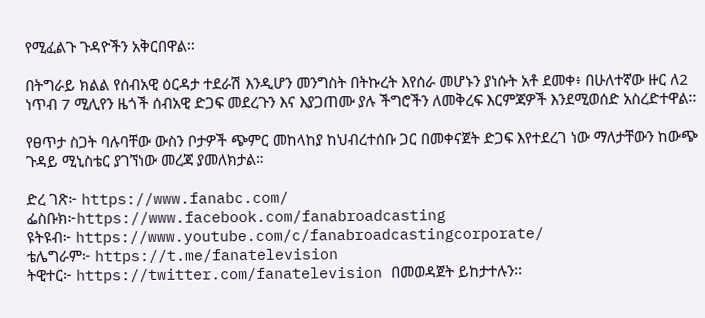የሚፈልጉ ጉዳዮችን አቅርበዋል፡፡

በትግራይ ክልል የሰብአዊ ዕርዳታ ተደራሽ እንዲሆን መንግስት በትኩረት እየሰራ መሆኑን ያነሱት አቶ ደመቀ፥ በሁለተኛው ዙር ለ2 ነጥብ 7 ሚሊየን ዜጎች ሰብአዊ ድጋፍ መደረጉን እና እያጋጠሙ ያሉ ችግሮችን ለመቅረፍ እርምጃዎች እንደሚወሰድ አስረድተዋል፡፡

የፀጥታ ስጋት ባሉባቸው ውስን ቦታዎች ጭምር መከላከያ ከህብረተሰቡ ጋር በመቀናጀት ድጋፍ እየተደረገ ነው ማለታቸውን ከውጭ ጉዳይ ሚኒስቴር ያገኘነው መረጃ ያመለክታል።

ድረ ገጽ፦ https://www.fanabc.com/
ፌስቡክ፦https://www.facebook.com/fanabroadcasting
ዩትዩብ፦ https://www.youtube.com/c/fanabroadcastingcorporate/
ቴሌግራም፦ https://t.me/fanatelevision
ትዊተር፦ https://twitter.com/fanatelevision በመወዳጀት ይከታተሉን፡፡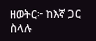ዘወትር፦ ከእኛ ጋር ስላሉ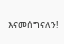እናመሰግናለን!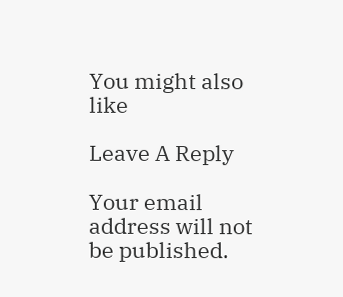You might also like

Leave A Reply

Your email address will not be published.